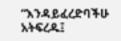“እንዳይፈረድባችሁ አትፍረዱ፤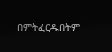በምትፈርዱበትም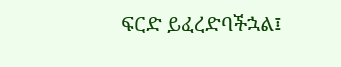ፍርድ ይፈረድባችኋል፤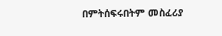በምትሰፍሩበትም መስፈሪያ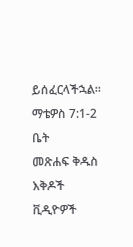ይሰፈርላችኋል።
ማቴዎስ 7:1-2
ቤት
መጽሐፍ ቅዱስ
እቅዶች
ቪዲዮዎች